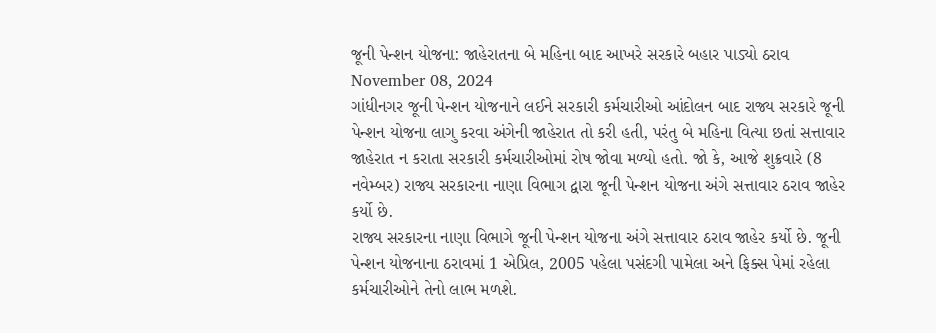જૂની પેન્શન યોજના: જાહેરાતના બે મહિના બાદ આખરે સરકારે બહાર પાડ્યો ઠરાવ
November 08, 2024
ગાંધીનગર જૂની પેન્શન યોજનાને લઈને સરકારી કર્મચારીઓ આંદોલન બાદ રાજ્ય સરકારે જૂની પેન્શન યોજના લાગુ કરવા અંગેની જાહેરાત તો કરી હતી, પરંતુ બે મહિના વિત્યા છતાં સત્તાવાર જાહેરાત ન કરાતા સરકારી કર્મચારીઓમાં રોષ જોવા મળ્યો હતો. જો કે, આજે શુક્રવારે (8 નવેમ્બર) રાજ્ય સરકારના નાણા વિભાગ દ્વારા જૂની પેન્શન યોજના અંગે સત્તાવાર ઠરાવ જાહેર કર્યો છે.
રાજ્ય સરકારના નાણા વિભાગે જૂની પેન્શન યોજના અંગે સત્તાવાર ઠરાવ જાહેર કર્યો છે. જૂની પેન્શન યોજનાના ઠરાવમાં 1 એપ્રિલ, 2005 પહેલા પસંદગી પામેલા અને ફિક્સ પેમાં રહેલા કર્મચારીઓને તેનો લાભ મળશે.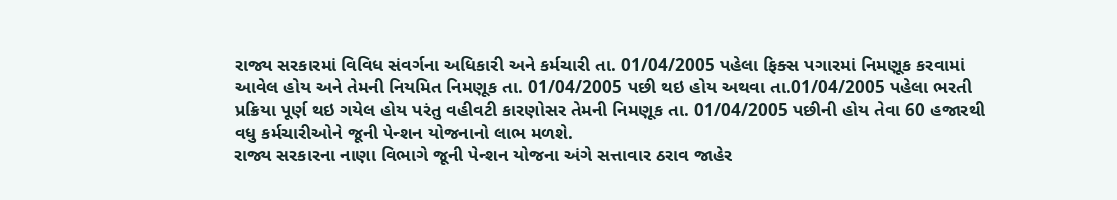રાજ્ય સરકારમાં વિવિધ સંવર્ગના અધિકારી અને કર્મચારી તા. 01/04/2005 પહેલા ફિક્સ પગારમાં નિમણૂક કરવામાં આવેલ હોય અને તેમની નિયમિત નિમણૂક તા. 01/04/2005 પછી થઇ હોય અથવા તા.01/04/2005 પહેલા ભરતી પ્રક્રિયા પૂર્ણ થઇ ગયેલ હોય પરંતુ વહીવટી કારણોસર તેમની નિમણૂક તા. 01/04/2005 પછીની હોય તેવા 60 હજારથી વધુ કર્મચારીઓને જૂની પેન્શન યોજનાનો લાભ મળશે.
રાજ્ય સરકારના નાણા વિભાગે જૂની પેન્શન યોજના અંગે સત્તાવાર ઠરાવ જાહેર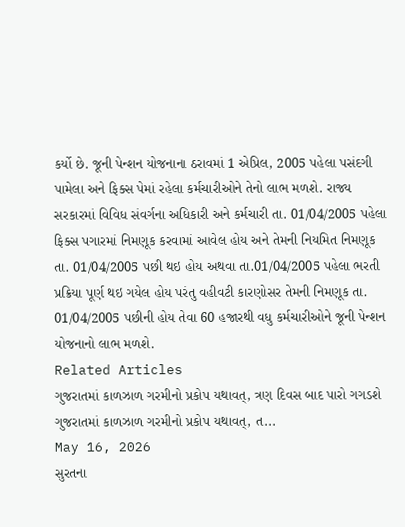કર્યો છે. જૂની પેન્શન યોજનાના ઠરાવમાં 1 એપ્રિલ, 2005 પહેલા પસંદગી પામેલા અને ફિક્સ પેમાં રહેલા કર્મચારીઓને તેનો લાભ મળશે. રાજ્ય સરકારમાં વિવિધ સંવર્ગના અધિકારી અને કર્મચારી તા. 01/04/2005 પહેલા ફિક્સ પગારમાં નિમણૂક કરવામાં આવેલ હોય અને તેમની નિયમિત નિમણૂક તા. 01/04/2005 પછી થઇ હોય અથવા તા.01/04/2005 પહેલા ભરતી પ્રક્રિયા પૂર્ણ થઇ ગયેલ હોય પરંતુ વહીવટી કારણોસર તેમની નિમણૂક તા. 01/04/2005 પછીની હોય તેવા 60 હજારથી વધુ કર્મચારીઓને જૂની પેન્શન યોજનાનો લાભ મળશે.
Related Articles
ગુજરાતમાં કાળઝાળ ગરમીનો પ્રકોપ યથાવત્, ત્રણ દિવસ બાદ પારો ગગડશે
ગુજરાતમાં કાળઝાળ ગરમીનો પ્રકોપ યથાવત્, ત...
May 16, 2026
સુરતના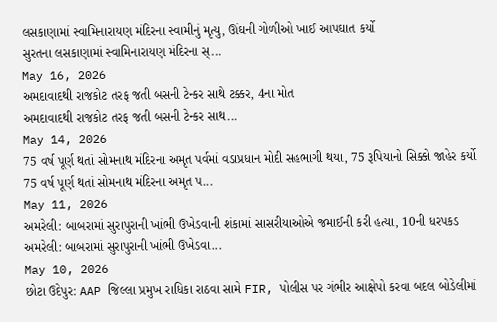લસકાણામાં સ્વામિનારાયણ મંદિરના સ્વામીનું મૃત્યુ, ઊંઘની ગોળીઓ ખાઈ આપઘાત કર્યો
સુરતના લસકાણામાં સ્વામિનારાયણ મંદિરના સ્...
May 16, 2026
અમદાવાદથી રાજકોટ તરફ જતી બસની ટેન્કર સાથે ટક્કર, 4ના મોત
અમદાવાદથી રાજકોટ તરફ જતી બસની ટેન્કર સાથ...
May 14, 2026
75 વર્ષ પૂર્ણ થતાં સોમનાથ મંદિરના અમૃત પર્વમાં વડાપ્રધાન મોદી સહભાગી થયા, 75 રૂપિયાનો સિક્કો જાહેર કર્યો
75 વર્ષ પૂર્ણ થતાં સોમનાથ મંદિરના અમૃત પ...
May 11, 2026
અમરેલી: બાબરામાં સુરાપુરાની ખાંભી ઉખેડવાની શંકામાં સાસરીયાઓએ જમાઈની કરી હત્યા, 10ની ધરપકડ
અમરેલી: બાબરામાં સુરાપુરાની ખાંભી ઉખેડવા...
May 10, 2026
છોટા ઉદેપુર: AAP જિલ્લા પ્રમુખ રાધિકા રાઠવા સામે FIR, પોલીસ પર ગંભીર આક્ષેપો કરવા બદલ બોડેલીમાં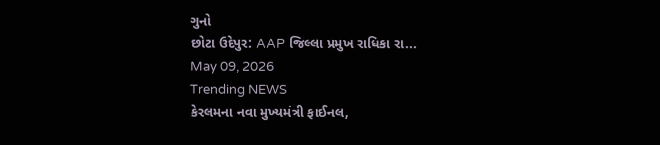ગુનો
છોટા ઉદેપુર: AAP જિલ્લા પ્રમુખ રાધિકા રા...
May 09, 2026
Trending NEWS
કેરલમના નવા મુખ્યમંત્રી ફાઈનલ,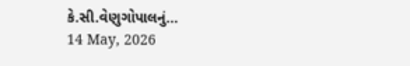કે.સી.વેણુગોપાલનું...
14 May, 2026